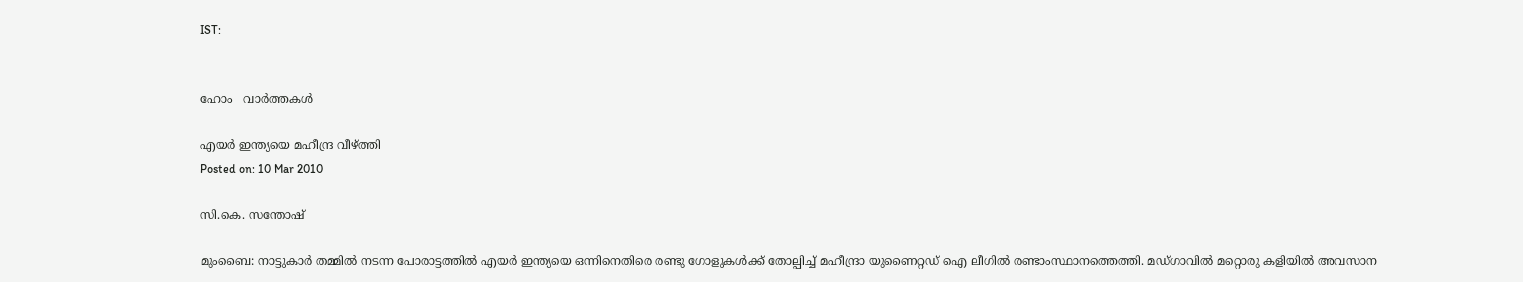IST:


ഹോം   വാര്‍ത്തകള്‍

എയര്‍ ഇന്ത്യയെ മഹീന്ദ്ര വീഴ്ത്തി
Posted on: 10 Mar 2010

സി.കെ. സന്തോഷ്‌

മുംബൈ: നാട്ടുകാര്‍ തമ്മില്‍ നടന്ന പോരാട്ടത്തില്‍ എയര്‍ ഇന്ത്യയെ ഒന്നിനെതിരെ രണ്ടു ഗോളുകള്‍ക്ക് തോല്പിച്ച് മഹീന്ദ്രാ യുണൈറ്റഡ് ഐ ലീഗില്‍ രണ്ടാംസ്ഥാനത്തെത്തി. മഡ്ഗാവില്‍ മറ്റൊരു കളിയില്‍ അവസാന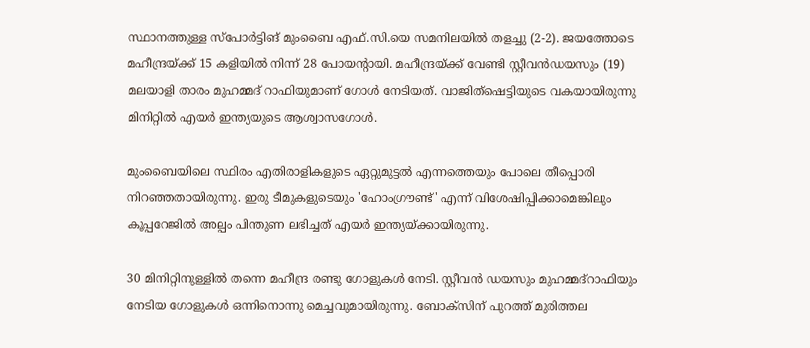സ്ഥാനത്തുള്ള സ്‌പോര്‍ട്ടിങ് മുംബൈ എഫ്.സി.യെ സമനിലയില്‍ തളച്ചു (2-2). ജയത്തോടെ മഹീന്ദ്രയ്ക്ക് 15 കളിയില്‍ നിന്ന് 28 പോയന്റായി. മഹീന്ദ്രയ്ക്ക് വേണ്ടി സ്റ്റീവന്‍ഡയസും (19) മലയാളി താരം മുഹമ്മദ് റാഫിയുമാണ് ഗോള്‍ നേടിയത്. വാജിത്‌ഷെട്ടിയുടെ വകയായിരുന്നു മിനിറ്റില്‍ എയര്‍ ഇന്ത്യയുടെ ആശ്വാസഗോള്‍.

മുംബൈയിലെ സ്ഥിരം എതിരാളികളുടെ ഏറ്റുമുട്ടല്‍ എന്നത്തെയും പോലെ തീപ്പൊരി നിറഞ്ഞതായിരുന്നു. ഇരു ടീമുകളുടെയും 'ഹോംഗ്രൗണ്ട്' എന്ന് വിശേഷിപ്പിക്കാമെങ്കിലും കൂപ്പറേജില്‍ അല്പം പിന്തുണ ലഭിച്ചത് എയര്‍ ഇന്ത്യയ്ക്കായിരുന്നു.

30 മിനിറ്റിനുള്ളില്‍ തന്നെ മഹീന്ദ്ര രണ്ടു ഗോളുകള്‍ നേടി. സ്റ്റീവന്‍ ഡയസും മുഹമ്മദ്‌റാഫിയും നേടിയ ഗോളുകള്‍ ഒന്നിനൊന്നു മെച്ചവുമായിരുന്നു. ബോക്‌സിന് പുറത്ത് മുരിത്തല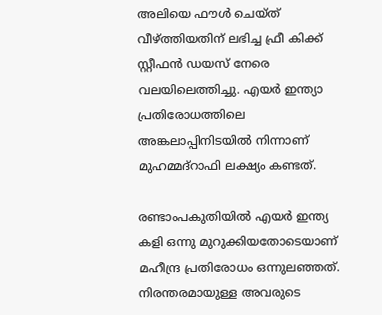അലിയെ ഫൗള്‍ ചെയ്ത് വീഴ്ത്തിയതിന് ലഭിച്ച ഫ്രീ കിക്ക് സ്റ്റീഫന്‍ ഡയസ് നേരെ വലയിലെത്തിച്ചു. എയര്‍ ഇന്ത്യാ പ്രതിരോധത്തിലെ അങ്കലാപ്പിനിടയില്‍ നിന്നാണ് മുഹമ്മദ്‌റാഫി ലക്ഷ്യം കണ്ടത്.

രണ്ടാംപകുതിയില്‍ എയര്‍ ഇന്ത്യ കളി ഒന്നു മുറുക്കിയതോടെയാണ് മഹീന്ദ്ര പ്രതിരോധം ഒന്നുലഞ്ഞത്. നിരന്തരമായുള്ള അവരുടെ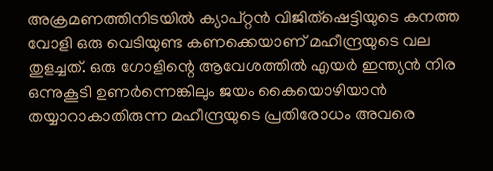അക്രമണത്തിനിടയില്‍ ക്യാപ്റ്റന്‍ വിജിത്‌ഷെട്ടിയുടെ കനത്ത വോളി ഒരു വെടിയുണ്ട കണക്കെയാണ് മഹീന്ദ്രയുടെ വല തുളച്ചത്. ഒരു ഗോളിന്റെ ആവേശത്തില്‍ എയര്‍ ഇന്ത്യന്‍ നിര ഒന്നുകൂടി ഉണര്‍ന്നെങ്കിലും ജയം കൈയൊഴിയാന്‍ തയ്യാറാകാതിരുന്ന മഹീന്ദ്രയുടെ പ്രതിരോധം അവരെ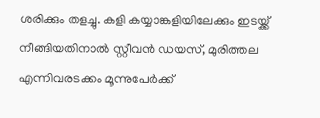ശരിക്കും തളച്ചു. കളി കയ്യാങ്കളിയിലേക്കും ഇടയ്ക്ക് നീങ്ങിയതിനാല്‍ സ്റ്റീവന്‍ ഡയസ്, മുരിത്തല എന്നിവരടക്കം മൂന്നുപേര്‍ക്ക്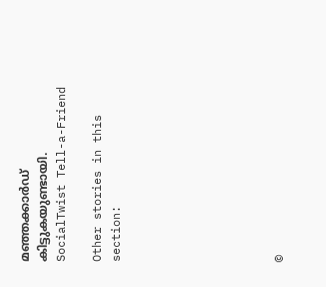മഞ്ഞക്കാര്‍ഡ് കിട്ടുകയുണ്ടായി.
SocialTwist Tell-a-Friend

Other stories in this section:








©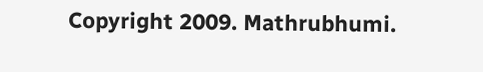Copyright 2009. Mathrubhumi.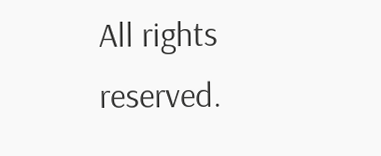All rights reserved.